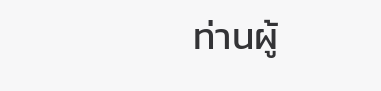ท่านผู้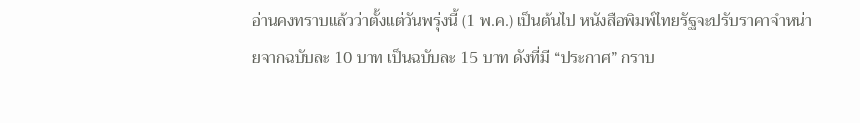อ่านคงทราบแล้วว่าตั้งแต่วันพรุ่งนี้ (1 พ.ค.) เป็นต้นไป หนังสือพิมพ์ไทยรัฐจะปรับราคาจำหน่ายจากฉบับละ 10 บาท เป็นฉบับละ 15 บาท ดังที่มี “ประกาศ” กราบ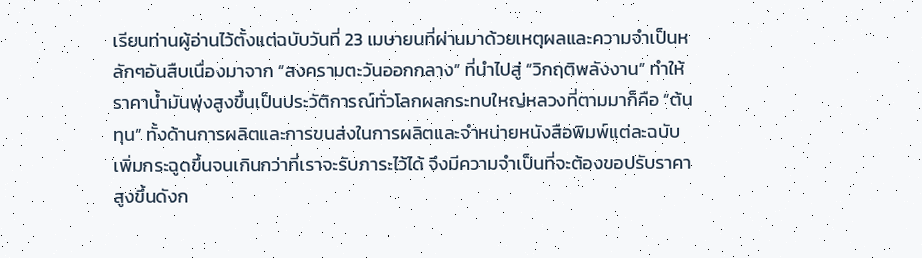เรียนท่านผู้อ่านไว้ตั้งแต่ฉบับวันที่ 23 เมษายนที่ผ่านมาด้วยเหตุผลและความจำเป็นหลักๆอันสืบเนื่องมาจาก “สงครามตะวันออกกลาง” ที่นำไปสู่ “วิกฤติพลังงาน” ทำให้ราคานํ้ามันพุ่งสูงขึ้นเป็นประวัติการณ์ทั่วโลกผลกระทบใหญ่หลวงที่ตามมาก็คือ “ต้นทุน” ทั้งด้านการผลิตและการขนส่งในการผลิตและจำหน่ายหนังสือพิมพ์แต่ละฉบับเพิ่มกระฉูดขึ้นจนเกินกว่าที่เราจะรับภาระไว้ได้ จึงมีความจำเป็นที่จะต้องขอปรับราคาสูงขึ้นดังก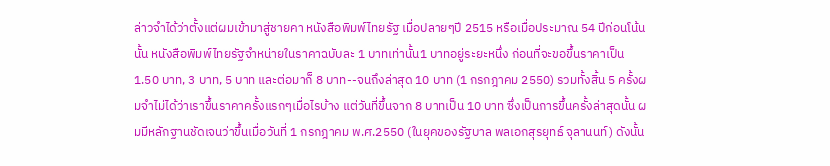ล่าวจำได้ว่าตั้งแต่ผมเข้ามาสู่ชายคา หนังสือพิมพ์ไทยรัฐ เมื่อปลายๆปี 2515 หรือเมื่อประมาณ 54 ปีก่อนโน้นนั้น หนังสือพิมพ์ไทยรัฐจำหน่ายในราคาฉบับละ 1 บาทเท่านั้น1 บาทอยู่ระยะหนึ่ง ก่อนที่จะขอขึ้นราคาเป็น 1.50 บาท, 3 บาท, 5 บาท และต่อมาก็ 8 บาท--จนถึงล่าสุด 10 บาท (1 กรกฎาคม 2550) รวมทั้งสิ้น 5 ครั้งผมจำไม่ได้ว่าเราขึ้นราคาครั้งแรกๆเมื่อไรบ้าง แต่วันที่ขึ้นจาก 8 บาทเป็น 10 บาท ซึ่งเป็นการขึ้นครั้งล่าสุดนั้น ผมมีหลักฐานชัดเจนว่าขึ้นเมื่อวันที่ 1 กรกฎาคม พ.ศ.2550 (ในยุคของรัฐบาล พลเอกสุรยุทธ์ จุลานนท์) ดังนั้น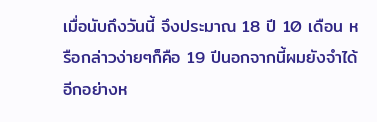เมื่อนับถึงวันนี้ จึงประมาณ 18 ปี 10 เดือน หรือกล่าวง่ายๆก็คือ 19 ปีนอกจากนี้ผมยังจำได้อีกอย่างห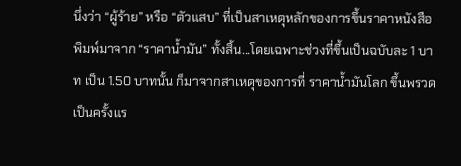นึ่งว่า “ผู้ร้าย” หรือ “ตัวแสบ” ที่เป็นสาเหตุหลักของการขึ้นราคาหนังสือพิมพ์มาจาก “ราคานํ้ามัน” ทั้งสิ้น...โดยเฉพาะช่วงที่ขึ้นเป็นฉบับละ 1 บาท เป็น 1.50 บาทนั้น ก็มาจากสาเหตุของการที่ ราคานํ้ามันโลก ขึ้นพรวดเป็นครั้งแร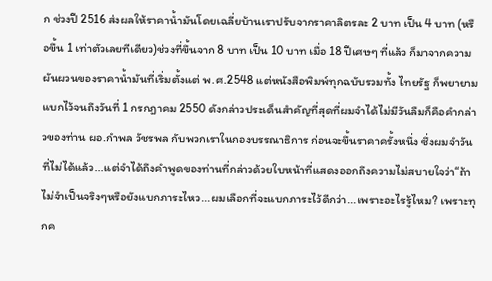ก ช่วงปี 2516 ส่งผลให้ราคานํ้ามันโดยเฉลี่ยบ้านเราปรับจากราคาลิตรละ 2 บาท เป็น 4 บาท (หรือขึ้น 1 เท่าตัวเลยทีเดียว)ช่วงที่ขึ้นจาก 8 บาท เป็น 10 บาท เมื่อ 18 ปีเศษๆ ที่แล้ว ก็มาจากความผันผวนของราคานํ้ามันที่เริ่มตั้งแต่ พ.ศ.2548 แต่หนังสือพิมพ์ทุกฉบับรวมทั้ง ไทยรัฐ ก็พยายามแบกไว้จนถึงวันที่ 1 กรกฎาคม 2550 ดังกล่าวประเด็นสำคัญที่สุดที่ผมจำได้ไม่มีวันลืมก็คือคำกล่าวของท่าน ผอ.กำพล วัชรพล กับพวกเราในกองบรรณาธิการ ก่อนจะขึ้นราคาครั้งหนึ่ง ซึ่งผมจำวันที่ไม่ได้แล้ว...แต่จำได้ถึงคำพูดของท่านที่กล่าวด้วยใบหน้าที่แสดงออกถึงความไม่สบายใจว่า“ถ้าไม่จำเป็นจริงๆหรือยังแบกภาระไหว...ผมเลือกที่จะแบกภาระไว้ดีกว่า...เพราะอะไรรู้ไหม? เพราะทุกค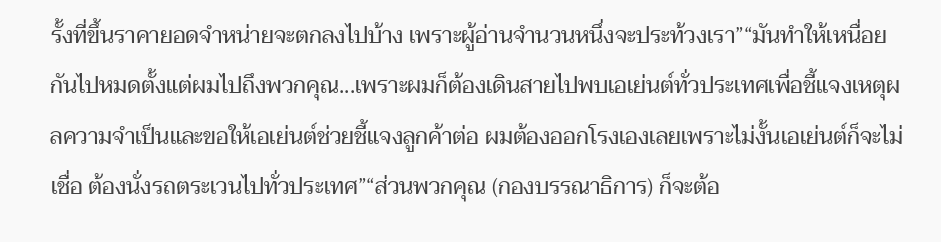รั้งที่ขึ้นราคายอดจำหน่ายจะตกลงไปบ้าง เพราะผู้อ่านจำนวนหนึ่งจะประท้วงเรา”“มันทำให้เหนื่อยกันไปหมดตั้งแต่ผมไปถึงพวกคุณ...เพราะผมก็ต้องเดินสายไปพบเอเย่นต์ทั่วประเทศเพื่อชี้แจงเหตุผลความจำเป็นและขอให้เอเย่นต์ช่วยชี้แจงลูกค้าต่อ ผมต้องออกโรงเองเลยเพราะไม่งั้นเอเย่นต์ก็จะไม่เชื่อ ต้องนั่งรถตระเวนไปทั่วประเทศ”“ส่วนพวกคุณ (กองบรรณาธิการ) ก็จะต้อ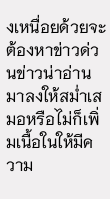งเหนื่อยด้วยจะต้องหาข่าวด่วนข่าวน่าอ่านมาลงให้สม่ำเสมอหรือไม่ก็เพิ่มเนื้อในให้มีความ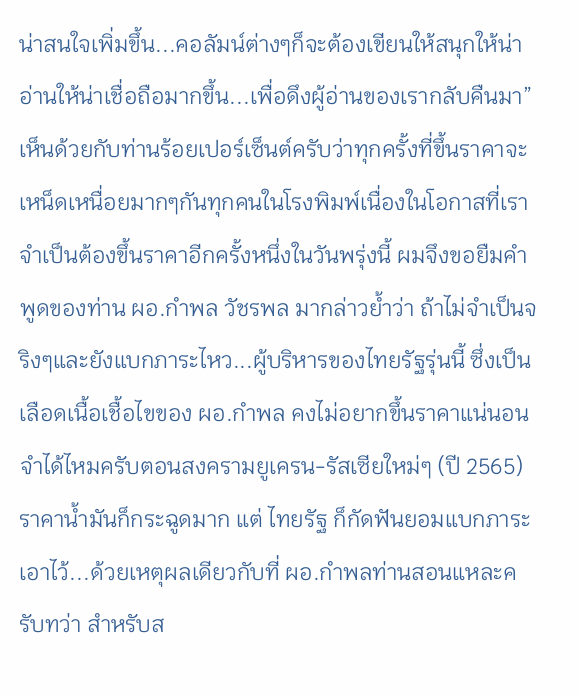น่าสนใจเพิ่มขึ้น...คอลัมน์ต่างๆก็จะต้องเขียนให้สนุกให้น่าอ่านให้น่าเชื่อถือมากขึ้น...เพื่อดึงผู้อ่านของเรากลับคืนมา”เห็นด้วยกับท่านร้อยเปอร์เซ็นต์ครับว่าทุกครั้งที่ขึ้นราคาจะเหน็ดเหนื่อยมากๆกันทุกคนในโรงพิมพ์เนื่องในโอกาสที่เราจำเป็นต้องขึ้นราคาอีกครั้งหนึ่งในวันพรุ่งนี้ ผมจึงขอยืมคำพูดของท่าน ผอ.กำพล วัชรพล มากล่าวย้ำว่า ถ้าไม่จำเป็นจริงๆและยังแบกภาระไหว...ผู้บริหารของไทยรัฐรุ่นนี้ ซึ่งเป็นเลือดเนื้อเชื้อไขของ ผอ.กำพล คงไม่อยากขึ้นราคาแน่นอนจำได้ไหมครับตอนสงครามยูเครน-รัสเซียใหม่ๆ (ปี 2565) ราคาน้ำมันก็กระฉูดมาก แต่ ไทยรัฐ ก็กัดฟันยอมแบกภาระเอาไว้...ด้วยเหตุผลเดียวกับที่ ผอ.กำพลท่านสอนแหละครับทว่า สำหรับส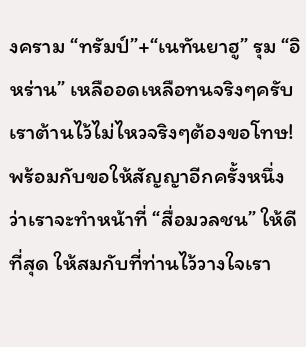งคราม “ทรัมป์”+“เนทันยาฮู” รุม “อิหร่าน” เหลืออดเหลือทนจริงๆครับ เราต้านไว้ไม่ไหวจริงๆต้องขอโทษ! พร้อมกับขอให้สัญญาอีกครั้งหนึ่งว่าเราจะทำหน้าที่ “สื่อมวลชน” ให้ดีที่สุด ให้สมกับที่ท่านไว้วางใจเรา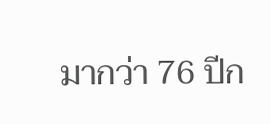มากว่า 76 ปีก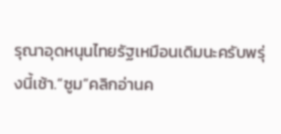รุณาอุดหนุนไทยรัฐเหมือนเดิมนะครับพรุ่งนี้เช้า.“ซูม”คลิกอ่านค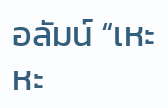อลัมน์ “เหะหะ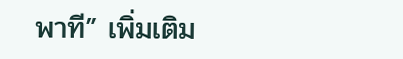พาที” เพิ่มเติม